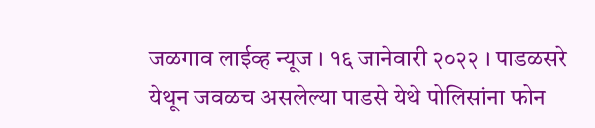जळगाव लाईव्ह न्यूज । १६ जानेवारी २०२२ । पाडळसरे येथून जवळच असलेल्या पाडसे येथे पोलिसांना फोन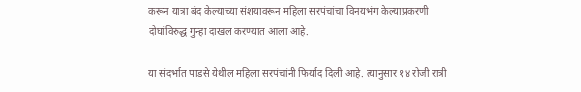करून यात्रा बंद केल्याच्या संशयावरून महिला सरपंचांचा विनयभंग केल्याप्रकरणी दोघांविरुद्ध गुन्हा दाखल करण्यात आला आहे.

या संदर्भात पाडसे येथील महिला सरपंचांनी फिर्याद दिली आहे. त्यानुसार १४ रोजी रात्री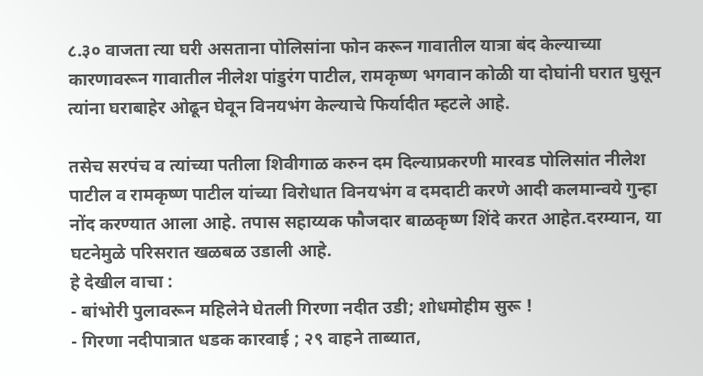८.३० वाजता त्या घरी असताना पोलिसांना फोन करून गावातील यात्रा बंद केल्याच्या कारणावरून गावातील नीलेश पांडुरंग पाटील, रामकृष्ण भगवान कोळी या दोघांनी घरात घुसून त्यांना घराबाहेर ओढून घेवून विनयभंग केल्याचे फिर्यादीत म्हटले आहे.

तसेच सरपंच व त्यांच्या पतीला शिवीगाळ करुन दम दिल्याप्रकरणी मारवड पोलिसांत नीलेश पाटील व रामकृष्ण पाटील यांच्या विरोधात विनयभंग व दमदाटी करणे आदी कलमान्वये गुन्हा नोंद करण्यात आला आहे. तपास सहाय्यक फौजदार बाळकृष्ण शिंदे करत आहेत.दरम्यान, या घटनेमुळे परिसरात खळबळ उडाली आहे.
हे देखील वाचा :
- बांभोरी पुलावरून महिलेने घेतली गिरणा नदीत उडी; शोधमोहीम सुरू !
- गिरणा नदीपात्रात धडक कारवाई ; २९ वाहने ताब्यात,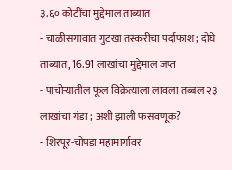३.६० कोटींचा मुद्देमाल ताब्यात
- चाळीसगावात गुटखा तस्करीचा पर्दाफाश; दोघे ताब्यात, 16.91 लाखांचा मुद्देमाल जप्त
- पाचोऱ्यातील फूल विक्रेत्याला लावला तब्बल २३ लाखांचा गंडा ; अशी झाली फसवणूक?
- शिरपूर-चोपडा महामार्गावर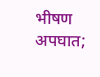भीषण अपघात;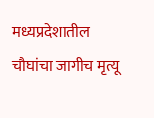मध्यप्रदेशातील चौघांचा जागीच मृत्यू